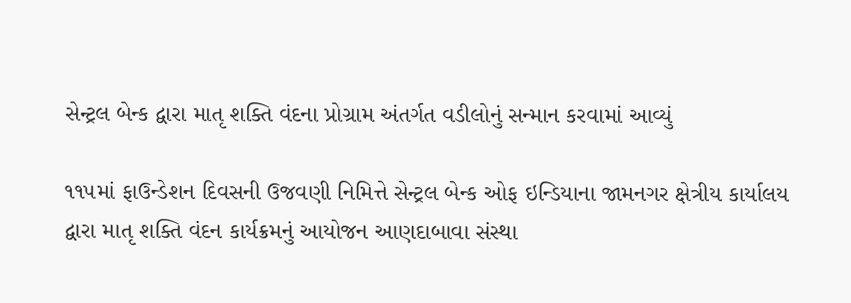સેન્ટ્રલ બેન્ક દ્વારા માતૃ શક્તિ વંદના પ્રોગ્રામ અંતર્ગત વડીલોનું સન્માન કરવામાં આવ્યું

૧૧૫માં ફાઉન્ડેશન દિવસની ઉજવણી નિમિત્તે સેન્ટ્રલ બેન્ક ઓફ ઇન્ડિયાના જામનગર ક્ષેત્રીય કાર્યાલય દ્વારા માતૃ શક્તિ વંદન કાર્યક્રમનું આયોજન આણદાબાવા સંસ્થા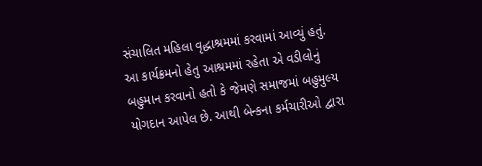સંચાલિત મહિલા વૃદ્ધાશ્રમમાં કરવામાં આવ્યું હતું.
આ કાર્યક્રમનો હેતુ આશ્રમમાં રહેતા એ વડીલોનું બહુમાન કરવાનો હતો કે જેમણે સમાજમાં બહુમુલ્ય યોગદાન આપેલ છે. આથી બેન્કના કર્મચારીઓ દ્વારા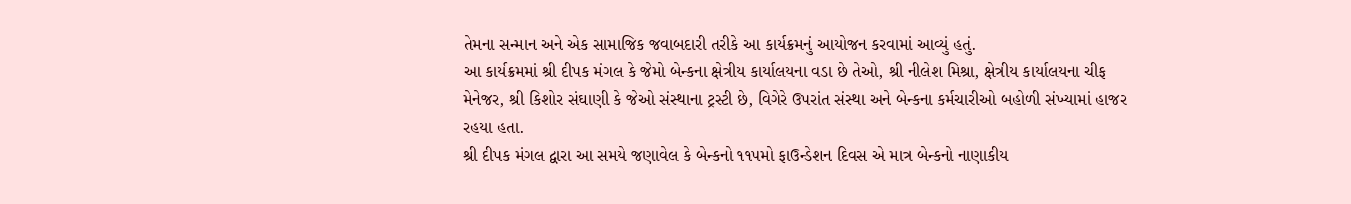તેમના સન્માન અને એક સામાજિક જવાબદારી તરીકે આ કાર્યક્રમનું આયોજન કરવામાં આવ્યું હતું.
આ કાર્યક્રમમાં શ્રી દીપક મંગલ કે જેમો બેન્કના ક્ષેત્રીય કાર્યાલયના વડા છે તેઓ, શ્રી નીલેશ મિશ્રા, ક્ષેત્રીય કાર્યાલયના ચીફ મેનેજર, શ્રી કિશોર સંઘાણી કે જેઓ સંસ્થાના ટ્રસ્ટી છે, વિગેરે ઉપરાંત સંસ્થા અને બેન્કના કર્મચારીઓ બહોળી સંખ્યામાં હાજર રહયા હતા.
શ્રી દીપક મંગલ દ્વારા આ સમયે જણાવેલ કે બેન્કનો ૧૧૫મો ફાઉન્ડેશન દિવસ એ માત્ર બેન્કનો નાણાકીય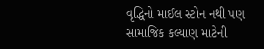વૃદ્ધિનો માઈલ સ્ટોન નથી પણ સામાજિક કલ્યાણ માટેની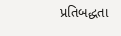પ્રતિબદ્ધતા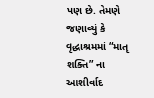પણ છે. તેમણે જણાવ્યું કે વૃદ્ધાશ્રમમાં “માતૃ શક્તિ” ના આશીર્વાદ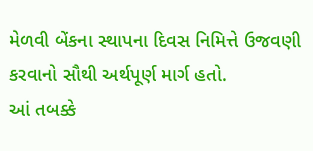મેળવી બેંકના સ્થાપના દિવસ નિમિત્તે ઉજવણી કરવાનો સૌથી અર્થપૂર્ણ માર્ગ હતો.
આં તબક્કે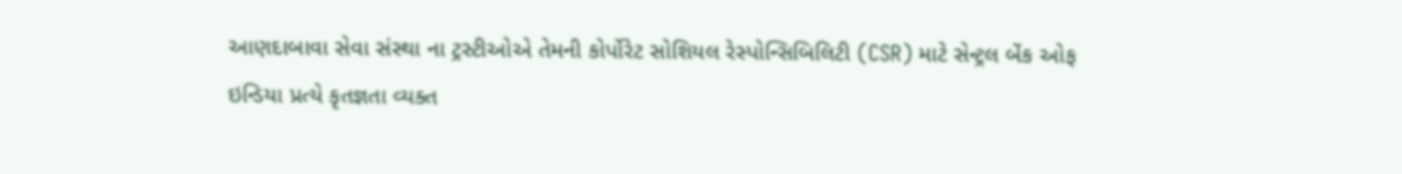આણદાબાવા સેવા સંસ્થા ના ટ્રસ્ટીઓએ તેમની કોર્પોરેટ સોશિયલ રેસ્પોન્સિબિલિટી (CSR) માટે સેન્ટ્રલ બેંક ઓફ ઇન્ડિયા પ્રત્યે કૃતજ્ઞતા વ્યક્ત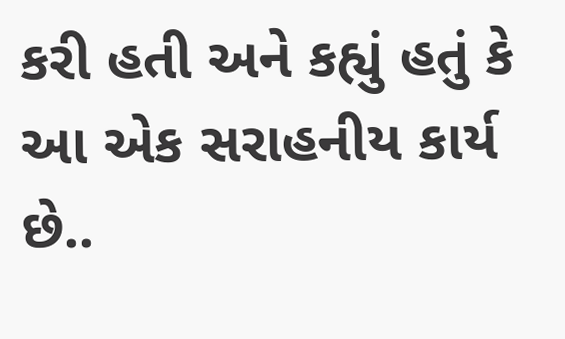કરી હતી અને કહ્યું હતું કે આ એક સરાહનીય કાર્ય છે..